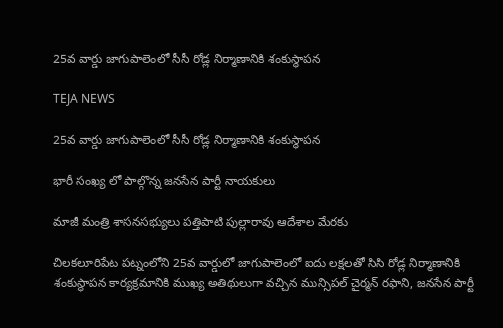25వ వార్డు జాగుపాలెంలో సీసీ రోడ్ల నిర్మాణానికి శంకుస్థాపన

TEJA NEWS

25వ వార్డు జాగుపాలెంలో సీసీ రోడ్ల నిర్మాణానికి శంకుస్థాపన

భారీ సంఖ్య లో పాల్గొన్న జనసేన పార్టీ నాయకులు

మాజీ మంత్రి శాసనసభ్యులు పత్తిపాటి పుల్లారావు ఆదేశాల మేరకు

చిలకలూరిపేట పట్నంలోని 25వ వార్డులో జాగుపాలెంలో ఐదు లక్షలతో సిసి రోడ్ల నిర్మాణానికి శంకుస్థాపన కార్యక్రమానికి ముఖ్య అతిథులుగా వచ్చిన మున్సిపల్ చైర్మన్ రఫాని, జనసేన పార్టీ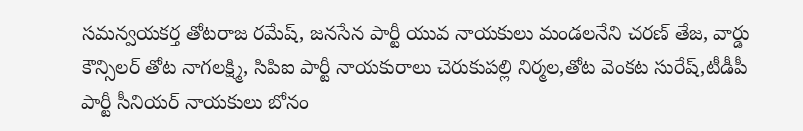సమన్వయకర్త తోటరాజ రమేష్, జనసేన పార్టీ యువ నాయకులు మండలనేని చరణ్ తేజ, వార్డు కౌన్సిలర్ తోట నాగలక్ష్మి, సిపిఐ పార్టీ నాయకురాలు చెరుకుపల్లి నిర్మల,తోట వెంకట సురేష్,టీడీపీ పార్టీ సీనియర్ నాయకులు బోనం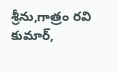శ్రీను,గాత్రం రవి కుమార్,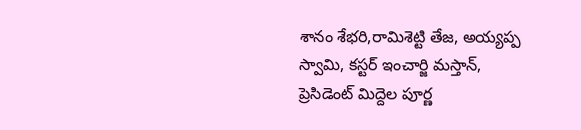శానం శేభరి,రామిశెట్టి తేజ, అయ్యప్ప స్వామి, కస్టర్ ఇంచార్జి మస్తాన్, ప్రెసిడెంట్ మిద్దెల పూర్ణ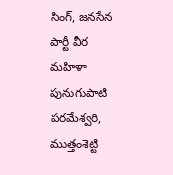సింగ్, జనసేన పార్టీ వీర మహిళా పునుగుపాటి పరమేశ్వరి, ముత్తంశెట్టి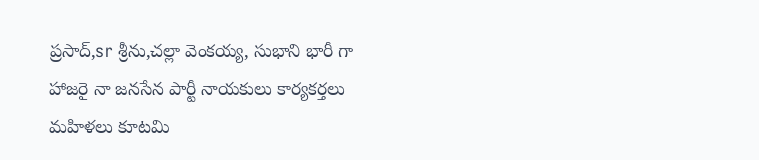ప్రసాద్,sr శ్రీను,చల్లా వెంకయ్య, సుభాని భారీ గా హాజరై నా జనసేన పార్టీ నాయకులు కార్యకర్తలు మహిళలు కూటమి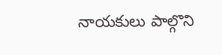నాయకులు పాల్గొని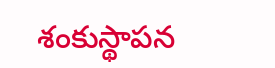శంకుస్థాపన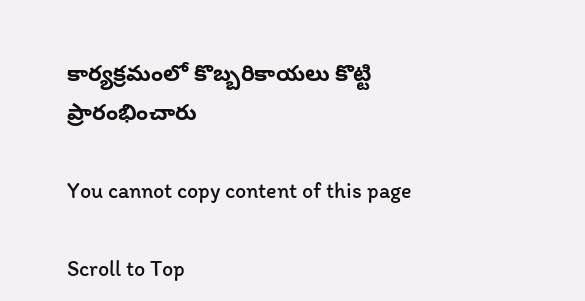కార్యక్రమంలో కొబ్బరికాయలు కొట్టి ప్రారంభించారు

You cannot copy content of this page

Scroll to Top